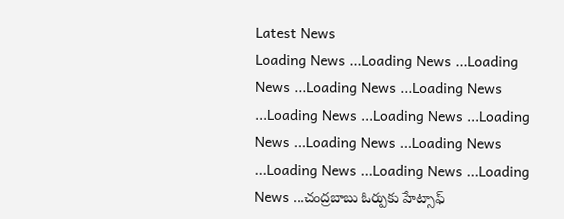Latest News
Loading News ...Loading News ...Loading News ...Loading News ...Loading News ...Loading News ...Loading News ...Loading News ...Loading News ...Loading News ...Loading News ...Loading News ...Loading News ...చంద్రబాబు ఓర్పుకు హేట్సాఫ్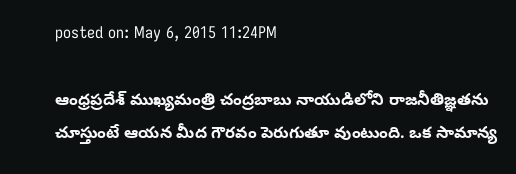posted on: May 6, 2015 11:24PM

ఆంధ్రప్రదేశ్ ముఖ్యమంత్రి చంద్రబాబు నాయుడిలోని రాజనీతిజ్ఞతను చూస్తుంటే ఆయన మీద గౌరవం పెరుగుతూ వుంటుంది. ఒక సామాన్య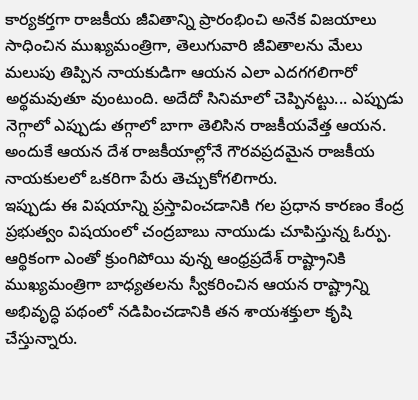కార్యకర్తగా రాజకీయ జీవితాన్ని ప్రారంభించి అనేక విజయాలు సాధించిన ముఖ్యమంత్రిగా, తెలుగువారి జీవితాలను మేలు మలుపు తిప్పిన నాయకుడిగా ఆయన ఎలా ఎదగగలిగారో అర్థమవుతూ వుంటుంది. అదేదో సినిమాలో చెప్పినట్టు... ఎప్పుడు నెగ్గాలో ఎప్పుడు తగ్గాలో బాగా తెలిసిన రాజకీయవేత్త ఆయన. అందుకే ఆయన దేశ రాజకీయాల్లోనే గౌరవప్రదమైన రాజకీయ నాయకులలో ఒకరిగా పేరు తెచ్చుకోగలిగారు.
ఇప్పుడు ఈ విషయాన్ని ప్రస్తావించడానికి గల ప్రధాన కారణం కేంద్ర ప్రభుత్వం విషయంలో చంద్రబాబు నాయుడు చూపిస్తున్న ఓర్పు. ఆర్థికంగా ఎంతో క్రుంగిపోయి వున్న ఆంధ్రప్రదేశ్ రాష్ట్రానికి ముఖ్యమంత్రిగా బాధ్యతలను స్వీకరించిన ఆయన రాష్ట్రాన్ని అభివృద్ధి పథంలో నడిపించడానికి తన శాయశక్తులా కృషి చేస్తున్నారు.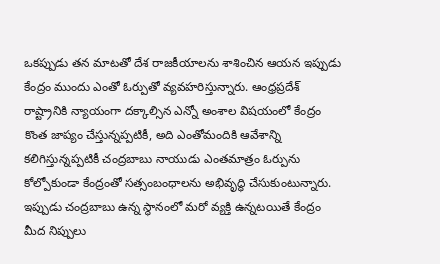ఒకప్పుడు తన మాటతో దేశ రాజకీయాలను శాశించిన ఆయన ఇప్పుడు కేంద్రం ముందు ఎంతో ఓర్పుతో వ్యవహరిస్తున్నారు. ఆంధ్రప్రదేశ్ రాష్ట్రానికి న్యాయంగా దక్కాల్సిన ఎన్నో అంశాల విషయంలో కేంద్రం కొంత జాప్యం చేస్తున్నప్పటికీ, అది ఎంతోమందికి ఆవేశాన్ని కలిగిస్తున్నప్పటికీ చంద్రబాబు నాయుడు ఎంతమాత్రం ఓర్పును కోల్పోకుండా కేంద్రంతో సత్సంబంధాలను అభివృద్ధి చేసుకుంటున్నారు. ఇప్పుడు చంద్రబాబు ఉన్న స్థానంలో మరో వ్యక్తి ఉన్నటయితే కేంద్రం మీద నిప్పులు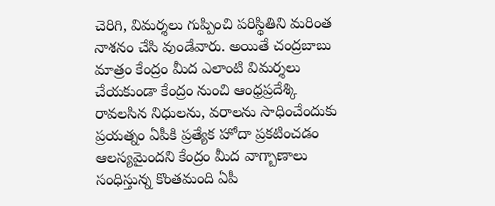చెరిగి, విమర్శలు గుప్పించి పరిస్థితిని మరింత నాశనం చేసి వుండేవారు. అయితే చంద్రబాబు మాత్రం కేంద్రం మీద ఎలాంటి విమర్శలు చేయకుండా కేంద్రం నుంచి ఆంధ్రప్రదేశ్కి రావలసిన నిధులను, వరాలను సాధించేందుకు ప్రయత్నం ఏపీకి ప్రత్యేక హోదా ప్రకటించడం ఆలస్యమైందని కేంద్రం మీద వాగ్బాణాలు సంధిస్తున్న కొంతమంది ఏపీ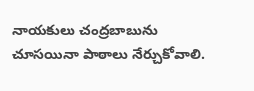నాయకులు చంద్రబాబును చూసయినా పాఠాలు నేర్చుకోవాలి.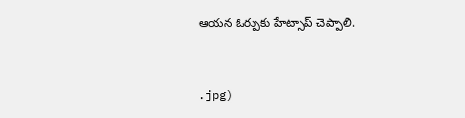ఆయన ఓర్పుకు హేట్సాప్ చెప్పాలి.



.jpg)